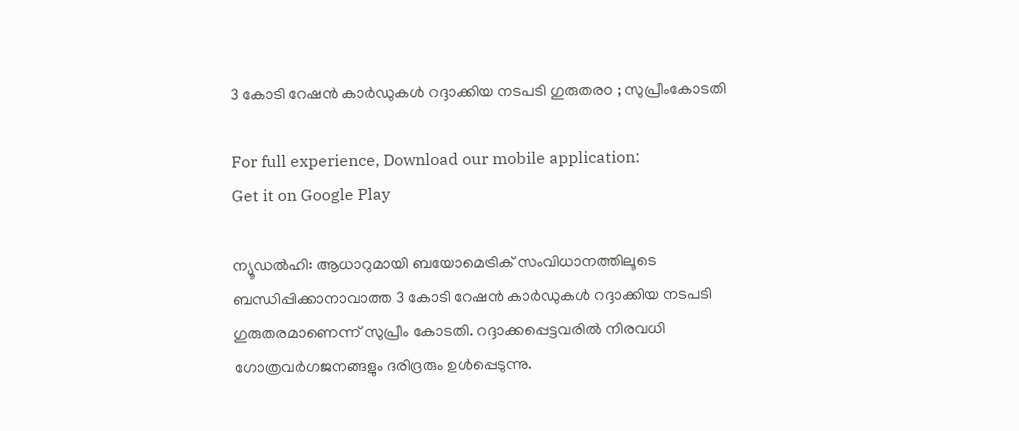3 കോടി റേഷന്‍ കാര്‍ഡുകള്‍ റദ്ദാക്കിയ നടപടി ഗുരുതരo ; സുപ്രീംകോടതി

For full experience, Download our mobile application:
Get it on Google Play

ന്യൂഡല്‍ഹി: ആധാറുമായി ബയോമെട്രിക് സംവിധാനത്തിലൂടെ ബന്ധിപ്പിക്കാനാവാത്ത 3 കോടി റേഷന്‍ കാര്‍ഡുകള്‍ റദ്ദാക്കിയ നടപടി ഗുരുതരമാണെന്ന് സുപ്രീം കോടതി. റദ്ദാക്കപ്പെട്ടവരില്‍ നിരവധി ഗോത്രവര്‍ഗജനങ്ങളും ദരിദ്രരും ഉള്‍പ്പെടുന്നു.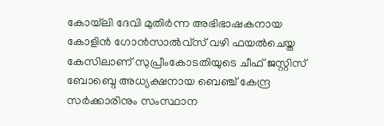കോയ്‌ലി ദേവി മുതിര്‍ന്ന അഭിഭാഷകനായ കോളിന്‍ ഗോന്‍സാല്‍വ്‌സ് വഴി ഫയല്‍ചെയ്ത കേസിലാണ് സുപ്രീംകോടതിയുടെ ചീഫ് ജസ്റ്റിസ് ബോബ്ദെ അധ്യക്ഷനായ ബെഞ്ച് കേന്ദ്ര സര്‍ക്കാരിനും സംസ്ഥാന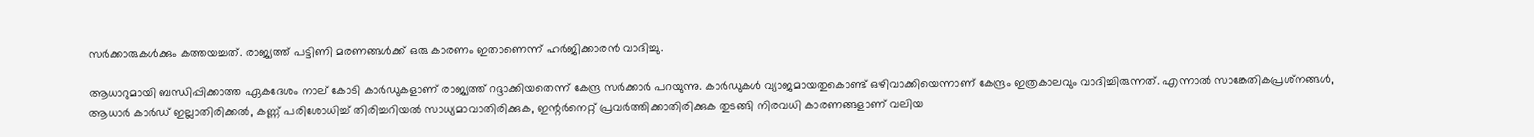സര്‍ക്കാരുകള്‍ക്കും കത്തയച്ചത്. രാജ്യത്ത് പട്ടിണി മരണങ്ങള്‍ക്ക് ഒരു കാരണം ഇതാണെന്ന് ഹർജിക്കാരന്‍ വാദിച്ചു.

ആധാറുമായി ബന്ധിപ്പിക്കാത്ത ഏകദേശം നാല് കോടി കാര്‍ഡുകളാണ് രാജ്യത്ത് റദ്ദാക്കിയതെന്ന് കേന്ദ്ര സര്‍ക്കാര്‍ പറയുന്നു. കാര്‍ഡുകള്‍ വ്യാജമായതുകൊണ്ട് ഒഴിവാക്കിയെന്നാണ് കേന്ദ്രം ഇത്രകാലവും വാദിച്ചിരുന്നത്. എന്നാല്‍ സാങ്കേതികപ്രശ്‌നങ്ങള്‍, ആധാര്‍ കാര്‍ഡ് ഇല്ലാതിരിക്കല്‍, കണ്ണ് പരിശോധിച്ച്‌ തിരിച്ചറിയല്‍ സാധ്യമാവാതിരിക്കുക, ഇന്റര്‍നെറ്റ് പ്രവര്‍ത്തിക്കാതിരിക്കുക തുടങ്ങി നിരവധി കാരണങ്ങളാണ് വലിയ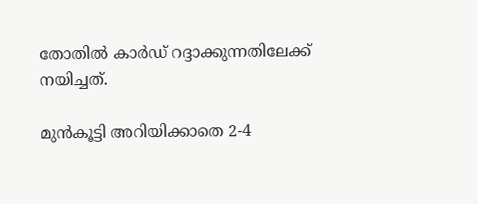തോതില്‍ കാര്‍ഡ് റദ്ദാക്കുന്നതിലേക്ക് നയിച്ചത്.

മുന്‍കൂട്ടി അറിയിക്കാതെ 2-4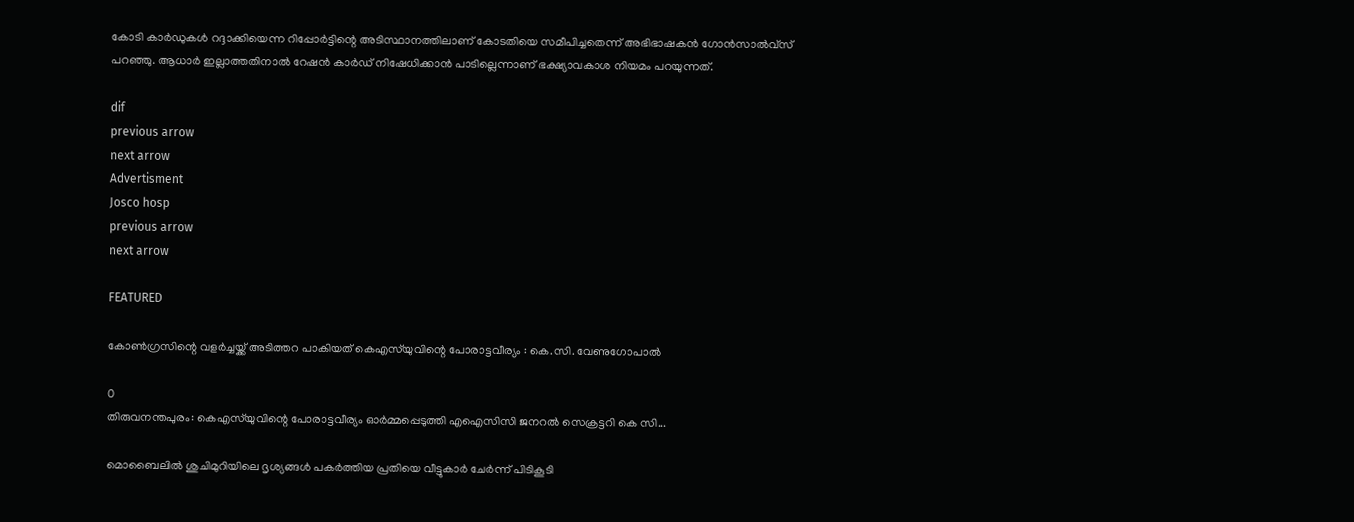കോടി കാര്‍ഡുകള്‍ റദ്ദാക്കിയെന്ന റിപ്പോര്‍ട്ടിന്റെ അടിസ്ഥാനത്തിലാണ് കോടതിയെ സമീപിച്ചതെന്ന് അഭിഭാഷകന്‍ ഗോന്‍സാല്‍വ്‌സ് പറഞ്ഞു. ആധാര്‍ ഇല്ലാത്തതിനാല്‍ റേഷന്‍ കാര്‍ഡ് നിഷേധിക്കാന്‍ പാടില്ലെന്നാണ് ഭക്ഷ്യാവകാശ നിയമം പറയുന്നത്.

dif
previous arrow
next arrow
Advertisment
Josco hosp
previous arrow
next arrow

FEATURED

കോൺഗ്രസിന്റെ വളർച്ചയ്ക്ക് അടിത്തറ പാകിയത് കെഎസ്‌യുവിന്റെ പോരാട്ടവീര്യം : കെ.സി. വേണുഗോപാൽ

0
തിരുവനന്തപുരം: കെഎസ്‌യുവിന്റെ പോരാട്ടവീര്യം ഓര്‍മ്മപ്പെടുത്തി എഐസിസി ജനറല്‍ സെക്രട്ടറി കെ സി...

മൊബൈലിൽ ശുചിമുറിയിലെ ദൃശ്യങ്ങള്‍ പകര്‍ത്തിയ പ്രതിയെ വീട്ടുകാര്‍ ചേർന്ന് പിടികൂടി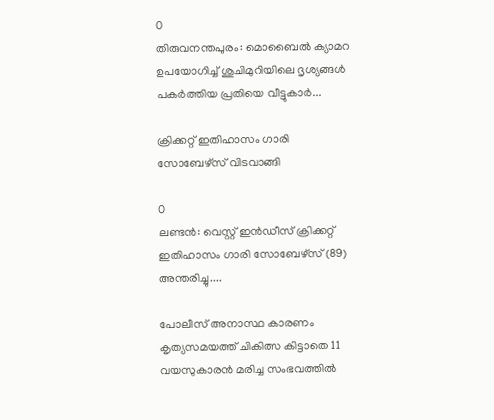0
തിരുവനന്തപുരം: മൊബൈല്‍ ക്യാമറ ഉപയോഗിച്ച് ശുചിമുറിയിലെ ദൃശ്യങ്ങള്‍ പകര്‍ത്തിയ പ്രതിയെ വീട്ടുകാര്‍...

ക്രിക്കറ്റ് ഇതിഹാസം ഗാരി സോബേഴ്സ് വിടവാങ്ങി

0
ലണ്ടൻ: വെസ്റ്റ് ഇൻഡീസ് ക്രിക്കറ്റ് ഇതിഹാസം ഗാരി സോബേഴ്‌സ് (89) അന്തരിച്ചു....

പോലീസ് അനാസ്ഥ കാരണം കൃത്യസമയത്ത് ചികിത്സ കിട്ടാതെ 11 വയസുകാരൻ മരിച്ച സംഭവത്തിൽ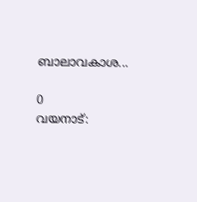ബാലാവകാശ...

0
വയനാട്: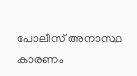പോലീസ് അനാസ്ഥ കാരണം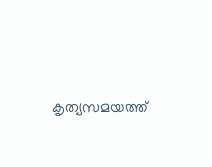കൃത്യസമയത്ത്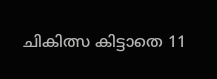ചികിത്സ കിട്ടാതെ 11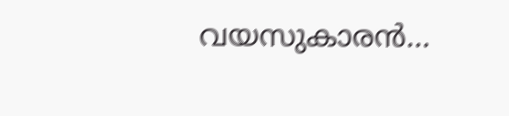വയസുകാരൻ...